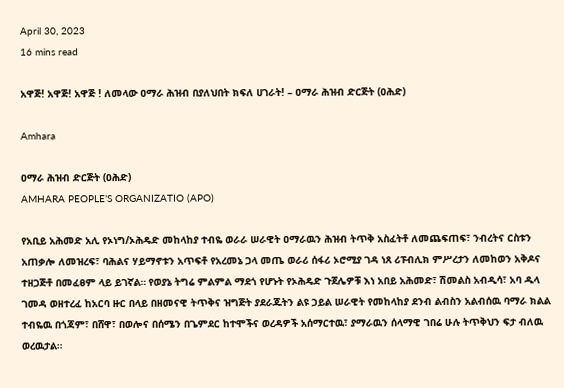April 30, 2023
16 mins read

አዋጅ! አዋጅ! አዋጅ ! ለመላው ዐማራ ሕዝብ በያለህበት ክፍለ ሀገራት! – ዐማራ ሕዝብ ድርጅት (ዐሕድ)

Amhara

ዐማራ ሕዝብ ድርጅት (ዐሕድ)
AMHARA PEOPLE’S ORGANIZATIO (APO)

የአቢይ አሕመድ አሊ የኦነግ/ኦሕዴድ መከላከያ ተብዬ ወራራ ሠራዊት ዐማራዉን ሕዝብ ትጥቅ አስፈትቶ ለመጨፍጠፍ፣ ንብረትና ርስቱን አጠቃሎ ለመዝረፍ፣ ባሕልና ሃይማኖቱን አጥፍቶ የአረመኔ ጋላ መጤ ወራሪ ሰፋሪ ኦሮሚያ ገዳ ነጸ ሪፑብሊክ ምሥረታን ለመከወን አቅዶና ተዘጋጅቶ በመፈፀም ላይ ይገኛል። የወያኔ ትግሬ ምልምል ማደጎ የሆኑት የኦሕዴድ ጉጀሌዎቹ እነ አበይ አሕመድ፣ ሽመልስ አብዲሳ፣ አባ ዱላ ገመዳ ወዘተረፈ ከአርባ ዙር በላይ በዘመናዊ ትጥቅና ዝግጅት ያደራጁትን ልዩ ኃይል ሠራዊት የመከላከያ ደንብ ልብስን አልብሰዉ ባማራ ክልል ተብዬዉ በጎጃም፣ በሸዋ፣ በወሎና በሰሜን በጌምደር ከተሞችና ወረዳዎች አሰማርተዉ፣ ያማራዉን ሰላማዊ ገበሬ ሁሉ ትጥቅህን ፍታ ብለዉ ወረዉታል።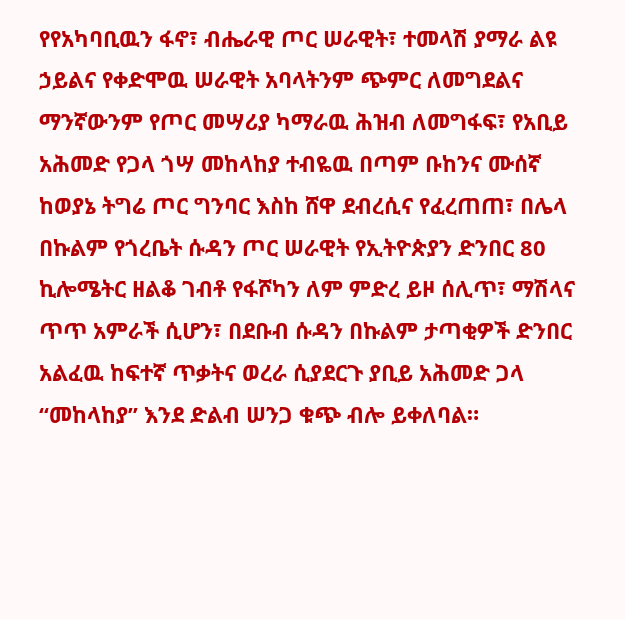የየአካባቢዉን ፋኖ፣ ብሔራዊ ጦር ሠራዊት፣ ተመላሽ ያማራ ልዩ ኃይልና የቀድሞዉ ሠራዊት አባላትንም ጭምር ለመግደልና ማንኛውንም የጦር መሣሪያ ካማራዉ ሕዝብ ለመግፋፍ፣ የአቢይ አሕመድ የጋላ ጎሣ መከላከያ ተብዬዉ በጣም ቡከንና ሙሰኛ ከወያኔ ትግሬ ጦር ግንባር እስከ ሸዋ ደብረሲና የፈረጠጠ፣ በሌላ በኩልም የጎረቤት ሱዳን ጦር ሠራዊት የኢትዮጵያን ድንበር 80 ኪሎሜትር ዘልቆ ገብቶ የፋሾካን ለም ምድረ ይዞ ሰሊጥ፣ ማሽላና ጥጥ አምራች ሲሆን፣ በደቡብ ሱዳን በኩልም ታጣቂዎች ድንበር አልፈዉ ከፍተኛ ጥቃትና ወረራ ሲያደርጉ ያቢይ አሕመድ ጋላ “መከላከያ” እንደ ድልብ ሠንጋ ቁጭ ብሎ ይቀለባል።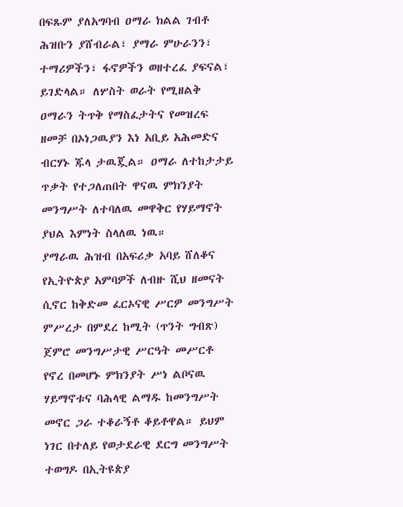በፍጹም ያለአግባብ ዐማራ ክልል ገብቶ ሕዝቡን ያሸብራል፣ ያማራ ምሁራንን፣ ተማሪዎችን፣ ፋኖዎችን ወዘተረፈ ያፍናል፣ ይገድላል። ለሦስት ወራት የሚዘልቅ ዐማራን ትጥቅ የማስፈታትና የመዝረፍ ዘመቻ በኦነጋዉያን እነ አቢይ አሕመድና ብርሃኑ ጁላ ታዉጇል። ዐማራ ለተከታታይ ጥቃት የተጋለጠበት ዋናዉ ምክንያት መንግሥት ለተባለዉ መዋቅር የሃይማኖት ያህል እምነት ስላለዉ ነዉ።
ያማራዉ ሕዝብ በአፍሪቃ አባይ ሸለቆና የኢትዮጵያ አምባዎች ለብዙ ሺህ ዘመናት ሲኖር ከቅድመ ፈርኦናዊ ሥርዎ መንግሥት ምሥረታ በምደረ ከሚት (ጥንት ግብጽ) ጀምሮ መንግሥታዊ ሥርዓት መሥርቶ የኖረ በመሆኑ ምክንያት ሥነ ልቦናዉ ሃይማኖቱና ባሕላዊ ልማዱ ከመንግሥት መኖር ጋራ ተቆራኝቶ ቆይቶዋል። ይህም ነገር በተለይ የወታደራዊ ደርግ መንግሥት ተወግዶ በኢትዩጵያ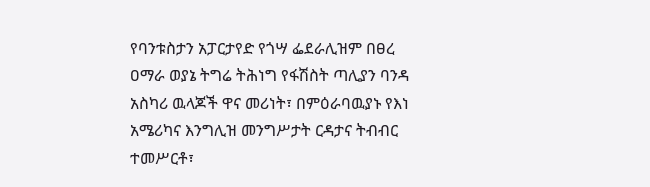የባንቱስታን አፓርታየድ የጎሣ ፌደራሊዝም በፀረ ዐማራ ወያኔ ትግሬ ትሕነግ የፋሽስት ጣሊያን ባንዳ አስካሪ ዉላጆች ዋና መሪነት፣ በምዕራባዉያኑ የእነ አሜሪካና እንግሊዝ መንግሥታት ርዳታና ትብብር ተመሥርቶ፣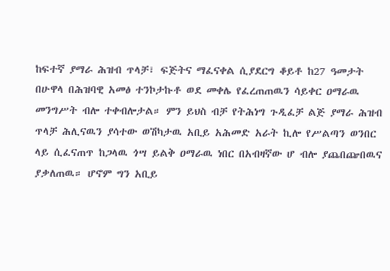ከፍተኛ ያማራ ሕዝብ ጥላቻ፣ ፍጅትና ማፈናቀል ሲያደርግ ቆይቶ ከ27 ዓመታት በሁዋላ በሕዝባዊ አመፅ ተንኮታኩቶ ወደ መቀሌ የፈረጠጠዉን ሳይቀር ዐማራዉ መንግሥት ብሎ ተቀብሎታል። ምን ይህስ ብቻ የትሕነግ ጉዲፈቻ ልጅ ያማራ ሕዝብ ጥላቻ ሕሊናዉን ያሳተው ወሽካታዉ አቢይ አሕመድ አራት ኪሎ የሥልጣን ወንበር ላይ ሲፈናጠጥ ከጋላዉ ጎሣ ይልቅ ዐማራዉ ነበር በአብዛኛው ሆ ብሎ ያጨበጬበዉና ያቃለጠዉ። ሆኖም ግን አቢይ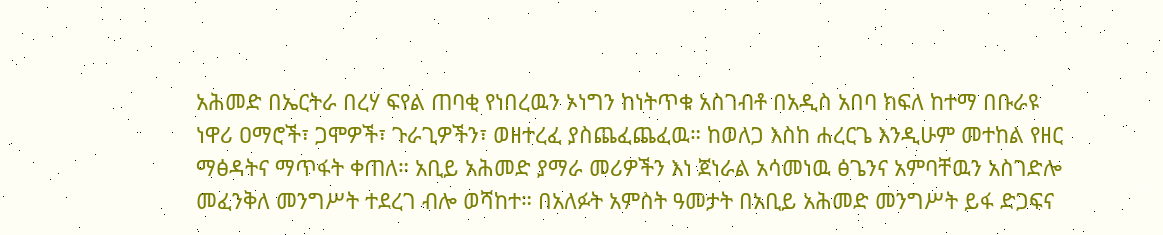አሕመድ በኤርትራ በረሃ ፍየል ጠባቂ የነበረዉን ኦነግን ከነትጥቁ አስገብቶ በአዲስ አበባ ክፍለ ከተማ በቡራዩ ነዋሪ ዐማሮች፣ ጋሞዎች፣ ጉራጊዎችን፣ ወዘተረፈ ያስጨፈጨፈዉ። ከወለጋ እስከ ሐረርጌ እንዲሁም መተከል የዘር ማፅዳትና ማጥፋት ቀጠለ። አቢይ አሕመድ ያማራ መሪዎችን እነ ጀነራል አሳመነዉ ፅጌንና አምባቸዉን አስገድሎ መፈንቅለ መንግሥት ተደረገ ብሎ ወሻከተ። በአለፉት አምስት ዓመታት በአቢይ አሕመድ መንግሥት ይፋ ድጋፍና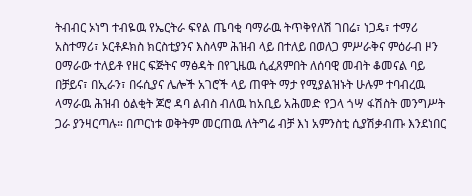ትብብር ኦነግ ተብዬዉ የኤርትራ ፍየል ጤባቂ ባማራዉ ትጥቅየለሽ ገበሬ፣ ነጋዴ፣ ተማሪ አስተማሪ፣ ኦርቶዶክስ ክርስቲያንና እስላም ሕዝብ ላይ በተለይ በወለጋ ምሥራቅና ምዕራብ ዞን ዐማራው ተለይቶ የዘር ፍጅትና ማፅዳት በየጊዜዉ ሲፈጸምበት ለሰባዊ መብት ቆመናል ባይ በቻይና፣ በኢራን፣ በሩሲያና ሌሎች አገሮች ላይ ጠዋት ማታ የሚያልዝኑት ሁሉም ተባብረዉ ላማራዉ ሕዝብ ዕልቂት ጆሮ ዳባ ልብስ ብለዉ ከአቢይ አሕመድ የጋላ ጎሣ ፋሽስት መንግሥት ጋራ ያንዛርጣሉ። በጦርነቱ ወቅትም መርጠዉ ለትግሬ ብቻ እነ አምንስቲ ሲያሽቃብጡ እንደነበር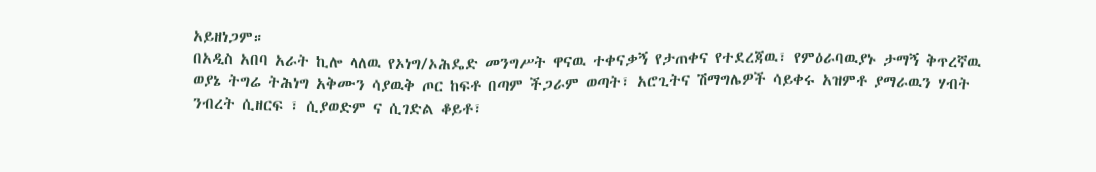አይዘነጋም።
በአዲስ አበባ አራት ኪሎ ላለዉ የኦነግ/ኦሕዴድ መንግሥት ዋናዉ ተቀናቃኝ የታጠቀና የተደረጃዉ፣ የምዕራባዉያኑ ታማኝ ቅጥረኛዉ ወያኔ ትግሬ ትሕነግ አቅሙን ሳያዉቅ ጦር ከፍቶ በጣም ችጋራም ወጣት፣ አሮጊትና ሽማግሌዎች ሳይቀሩ አዝምቶ ያማራዉን ሃብት ንብረት ሲዘርፍ ፣ ሲያወድም ና ሲገድል ቆይቶ፣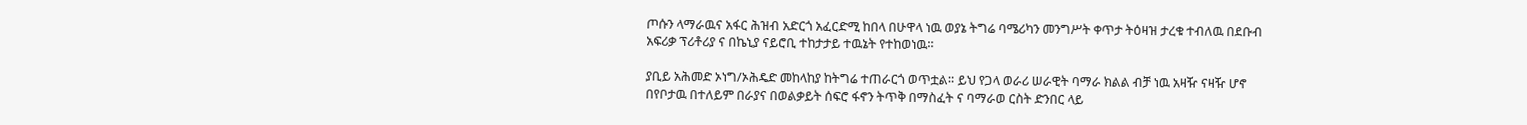ጦሱን ላማራዉና አፋር ሕዝብ አድርጎ አፈርድሚ ከበላ በሁዋላ ነዉ ወያኔ ትግሬ ባሜሪካን መንግሥት ቀጥታ ትዕዛዝ ታረቁ ተብለዉ በደቡብ አፍሪቃ ፕሪቶሪያ ና በኬኒያ ናይሮቢ ተከታታይ ተዉኔት የተከወነዉ።

ያቢይ አሕመድ ኦነግ/ኦሕዴድ መከላከያ ከትግሬ ተጠራርጎ ወጥቷል። ይህ የጋላ ወራሪ ሠራዊት ባማራ ክልል ብቻ ነዉ አዛዥ ናዛዥ ሆኖ በየቦታዉ በተለይም በራያና በወልቃይት ሰፍሮ ፋኖን ትጥቅ በማስፈት ና ባማራወ ርስት ድንበር ላይ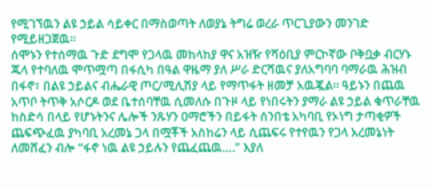የሚገኘዉን ልዩ ኃይል ሳይቀር በማስወጣት ለወያኔ ትግሬ ወረራ ጥርጊያውን መንገድ የሚይዘጋጀዉ።
ሰሞኑን የተሰማዉ ጉድ ደግሞ የጋላዉ መከላከያ ዋና አዝዥ የሻዕቢያ ምርኮኛው ቦቅቧቃ ብርሃኑ ጁላ የተባለዉ ሞጥሟጣ በፋሲካ በዓል ዋዜማ ያለ ሥራ ድርሻዉና ያለአግባባ ባማራዉ ሕዝብ በፋኖ፣ በልዩ ኃይልና ብሔራዊ ጦር/ሚሊሽያ ላይ የማጥፋት ዘመቻ አዉጇል። ዓይኑን በጨዉ አጥቦ ትጥቅ አሶርዶ ወደ ቤተሰባቸዉ ሲመለሱ በጉዞ ላይ የነበሩትን ያማራ ልዩ ኃይል ቁጥራቸዉ ከስድሳ በላይ የሆኑትንና ሌሎች ንጹሃን ዐማሮችን በይፋት ሰንበቴ አካባቢ የኦነግ ታጣቂዎች ጨፍጭፈዉ ያካባቢ አረመኔ ጋላ በሟቾች አስከሬን ላይ ሲጨፍሩ የተየዉን የጋላ አረመኔነት ለመሸፈን ብሎ “ፋኖ ነዉ ልዩ ኃይሉን የጨፈጨዉ….” እያለ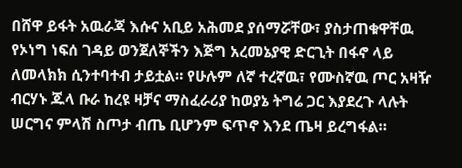በሸዋ ይፋት አዉራጃ እሱና አቢይ አሕመደ ያሰማሯቸው፣ ያስታጠቁዋቸዉ የኦነግ ነፍሰ ገዳይ ወንጀለኞችን እጅግ አረመኔያዊ ድርጊት በፋኖ ላይ ለመላክክ ሲንተባተብ ታይቷል። የሁሉም ለኛ ተረኛዉ፣ የሙስኛዉ ጦር አዛዥ ብርሃኑ ጁላ ቡራ ከረዩ ዛቻና ማስፈራሪያ ከወያኔ ትግሬ ጋር እያደረጉ ላሉት ሠርግና ምላሽ ስጦታ ብጤ ቢሆንም ፍጥኖ እንደ ጤዛ ይረግፋል።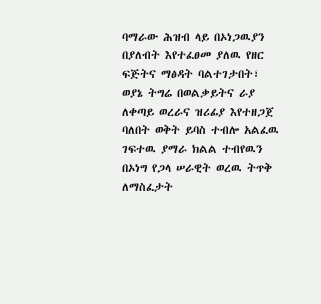ባማራው ሕዝብ ላይ በኦነጋዉያን በያለብት እየተፈፀመ ያለዉ የዘር ፍጅትና ማፅዳት ባልተገታበት፣ ወያኔ ትግሬ በወልቃይትና ራያ ለቀጣይ ወረራና ዝሪፊያ እየተዘጋጀ ባለበት ወቅት ይባስ ተብሎ አልፈዉ ገፍተዉ ያማራ ክልል ተብየዉን በኦነግ የጋላ ሠራዊት ወረዉ ትጥቅ ለማስፈታት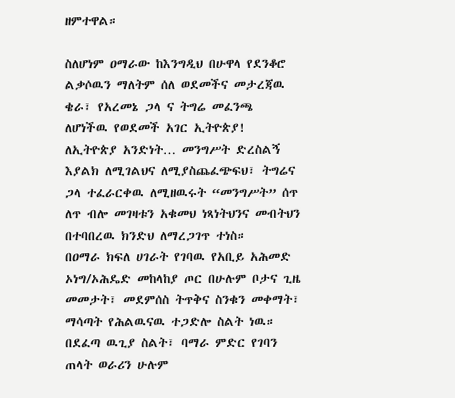ዘምተዋል።

ስለሆነም ዐማራው ከእንግዲህ በሁዋላ የደንቆሮ ልቃሶዉን ማለትም ሰለ ወደመችና መታረጃዉ ቄራ፣ የአረመኔ ጋላ ና ትግሬ መፈንጫ ለሆነችዉ የወደመች አገር ኢትዮጵያ! ለኢትዮጵያ አንድነት… መንግሥት ድረስልኝ እያልክ ለሚገልህና ለሚያስጨፈጭፍህ፣ ትግሬና ጋላ ተፈራርቀዉ ለሚዘዉሩት “መንግሥት” ሰጥ ለጥ ብሎ መገዛቱን አቁመህ ነጻነትህንና መብትህን በተባበረዉ ክንድህ ለማረጋገጥ ተነስ።
በዐማራ ክፍለ ሀገራት የገባዉ የአቢይ አሕመድ ኦነግ/ኦሕዴድ መከላከያ ጦር በሁሉም ቦታና ጊዜ መመታት፣ መደምሰስ ትጥቅና ስንቁን መቀማት፣ ማሳጣት የሕልዉናዉ ተጋድሎ ስልት ነዉ። በደፈጣ ዉጊያ ስልት፣ ባማራ ምድር የገባን ጠላት ወራሪን ሁሉም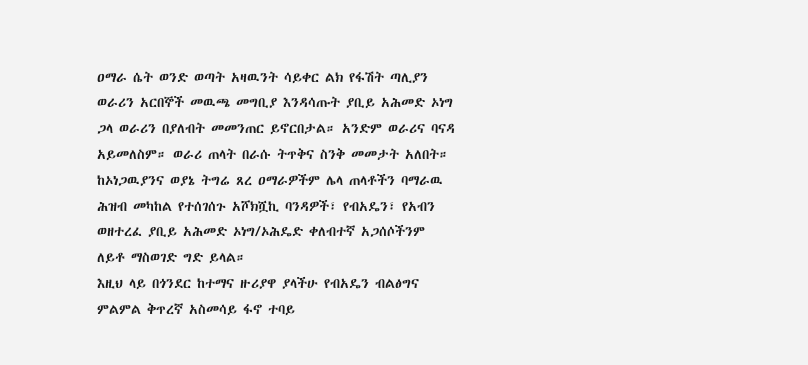ዐማራ ሴት ወንድ ወጣት አዛዉንት ሳይቀር ልክ የፋሽት ጣሊያን ወራሪን አርበኞች መዉጫ መግቢያ እንዳሳጡት ያቢይ አሕመድ ኦነግ ጋላ ወራሪን በያለብት መመንጠር ይኖርበታል። አንድም ወራሪና ባናዳ አይመለስም። ወራሪ ጠላት በራሱ ትጥቅና ስንቅ መመታት አለበት። ከኦነጋዉያንና ወያኔ ትግሬ ጸረ ዐማራዎችም ሌላ ጠላቶችን ባማራዉ ሕዝብ መካከል የተሰገሰጉ አሾክሿኪ ባንዳዎች፣ የብአዴን፣ የአብን ወዘተረፈ ያቢይ አሕመድ ኦነግ/ኦሕዴድ ቀለብተኛ አጋሰሶችንም ለይቶ ማስወገድ ግድ ይላል።
እዚህ ላይ በጎንደር ከተማና ዙሪያዋ ያላችሁ የብአዴን ብልፅግና ምልምል ቅጥረኛ አስመሳይ ፋኖ ተባይ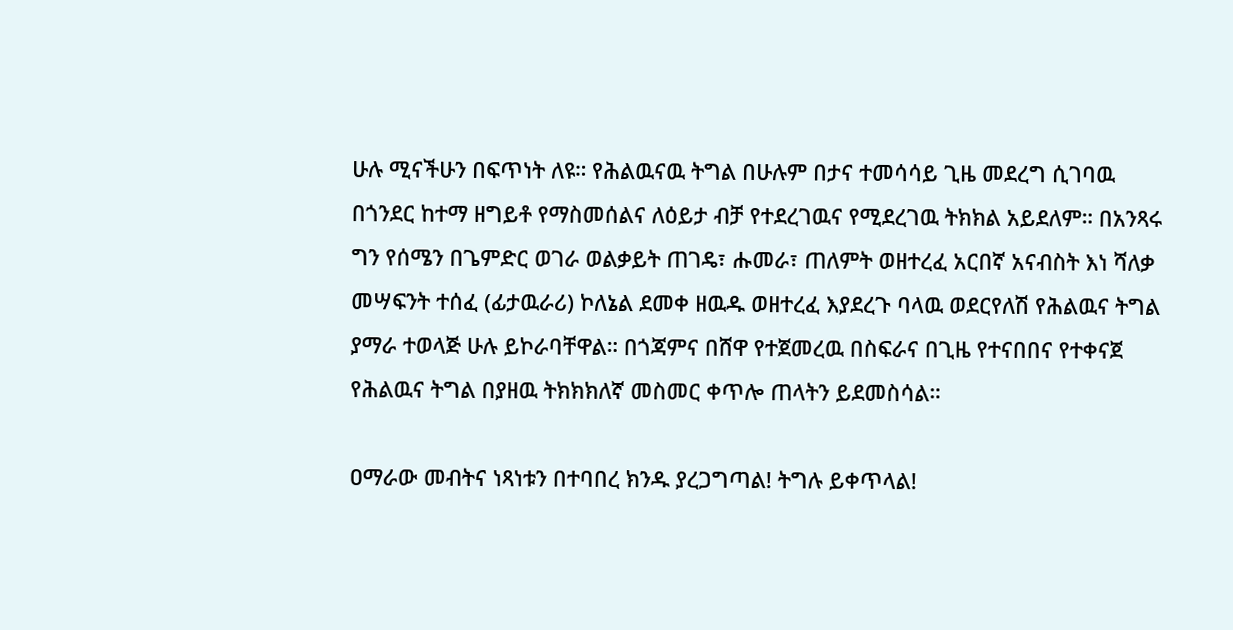ሁሉ ሚናችሁን በፍጥነት ለዩ። የሕልዉናዉ ትግል በሁሉም በታና ተመሳሳይ ጊዜ መደረግ ሲገባዉ በጎንደር ከተማ ዘግይቶ የማስመሰልና ለዕይታ ብቻ የተደረገዉና የሚደረገዉ ትክክል አይደለም። በአንጻሩ ግን የሰሜን በጌምድር ወገራ ወልቃይት ጠገዴ፣ ሑመራ፣ ጠለምት ወዘተረፈ አርበኛ አናብስት እነ ሻለቃ መሣፍንት ተሰፈ (ፊታዉራሪ) ኮለኔል ደመቀ ዘዉዱ ወዘተረፈ እያደረጉ ባላዉ ወደርየለሽ የሕልዉና ትግል ያማራ ተወላጅ ሁሉ ይኮራባቸዋል። በጎጃምና በሸዋ የተጀመረዉ በስፍራና በጊዜ የተናበበና የተቀናጀ የሕልዉና ትግል በያዘዉ ትክክክለኛ መስመር ቀጥሎ ጠላትን ይደመስሳል።

ዐማራው መብትና ነጻነቱን በተባበረ ክንዱ ያረጋግጣል! ትግሉ ይቀጥላል!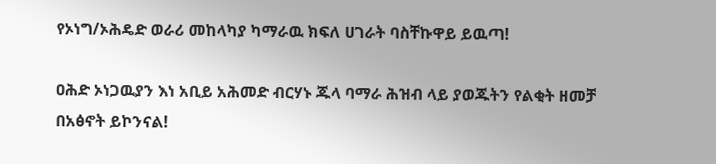የኦነግ/ኦሕዴድ ወራሪ መከላካያ ካማራዉ ክፍለ ሀገራት ባስቸኩዋይ ይዉጣ!

ዐሕድ ኦነጋዉያን እነ አቢይ አሕመድ ብርሃኑ ጁላ ባማራ ሕዝብ ላይ ያወጁትን የልቂት ዘመቻ በአፅኖት ይኮንናል!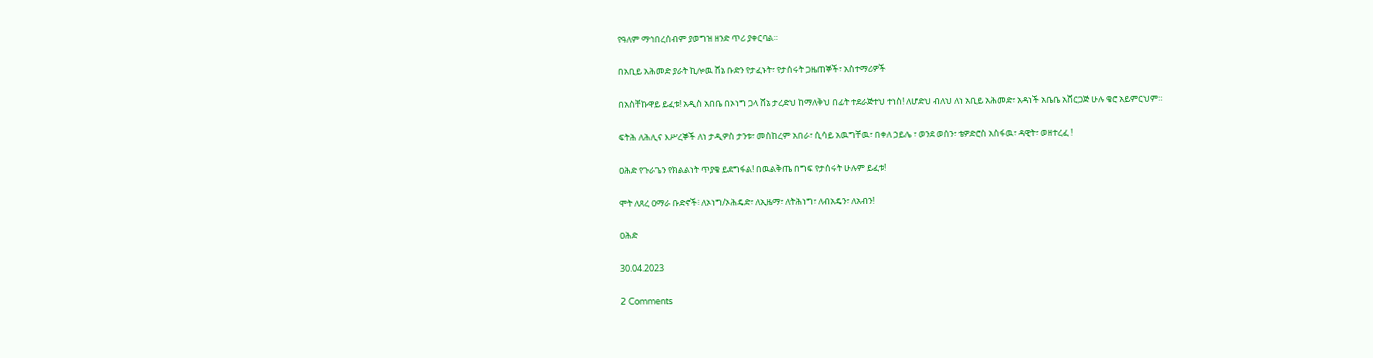የዓለም ማኅበረሰብም ያወግዝ ዘንድ ጥሪ ያቀርባል።

በአቢይ አሕመድ ያራት ኪሎዉ ሸኔ ቡድን የታፈኑት፣ የታሰሩት ጋዜጠኞች፣ አስተማሪዎች

በአስቸኩዋይ ይፈቱ! አዲስ አበቤ በኦነግ ጋላ ሸኔ ታረድህ ከማለቅህ በፊት ተደራጅተህ ተነስ! ለሆድህ ብለህ ለነ አቢይ አሕመድ፣ አዳነች አቤቤ አሸርጋጅ ሁሉ ቄሮ አይምርህም።

ፍትሕ ለሕሊና እሥረኞች ለነ ታዲዎስ ታንቱ፣ መስከረም አበራ፣ ሲሳይ አዉግቸዉ፣ በቀለ ኃይሌ ፣ ወንደ ወሰን፣ ቴዎድሮስ አስፋዉ፣ ዳዊት፣ ወዘተረፈ !

ዐሕድ የጉራጌን የክልልነት ጥያቄ ይደግፋል! በዉልቅጤ በግፍ የታሰሩት ሁሉም ይፈቱ!

ሞት ለጸረ ዐማራ ቡድኖች፧ ለኦነግ/ኦሕዴድ፣ ለኢዜማ፣ ለትሕነግ፣ ለብአዴን፣ ለአብን!

ዐሕድ

30.04.2023

2 Comments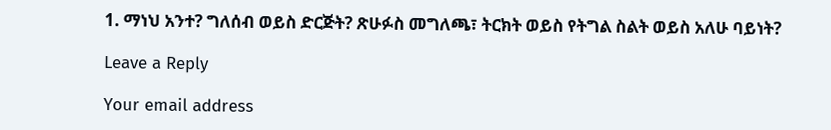1. ማነህ አንተ? ግለሰብ ወይስ ድርጅት? ጽሁፉስ መግለጫ፣ ትርክት ወይስ የትግል ስልት ወይስ አለሁ ባይነት?

Leave a Reply

Your email address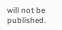will not be published.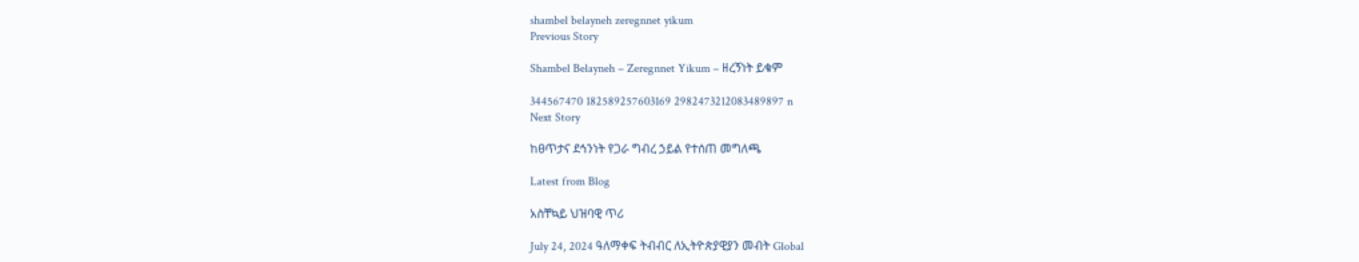shambel belayneh zeregnnet yikum
Previous Story

Shambel Belayneh – Zeregnnet Yikum – ዘረኝነት ይቁም

344567470 182589257603169 2982473212083489897 n
Next Story

ከፀጥታና ደኅንነት የጋራ ግብረ ኃይል የተሰጠ መግለጫ

Latest from Blog

አስቸኳይ ህዝባዊ ጥሪ

July 24, 2024 ዓለማቀፍ ትብብር ለኢትዮጵያዊያን መብት Global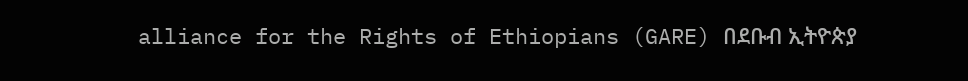alliance for the Rights of Ethiopians (GARE) በደቡብ ኢትዮጵያ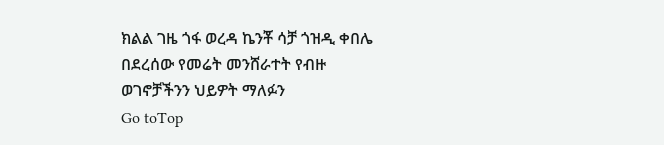ክልል ገዜ ጎፋ ወረዳ ኬንቾ ሳቻ ጎዝዲ ቀበሌ በደረሰው የመሬት መንሸራተት የብዙ ወገኖቻችንን ህይዎት ማለፉን
Go toTop